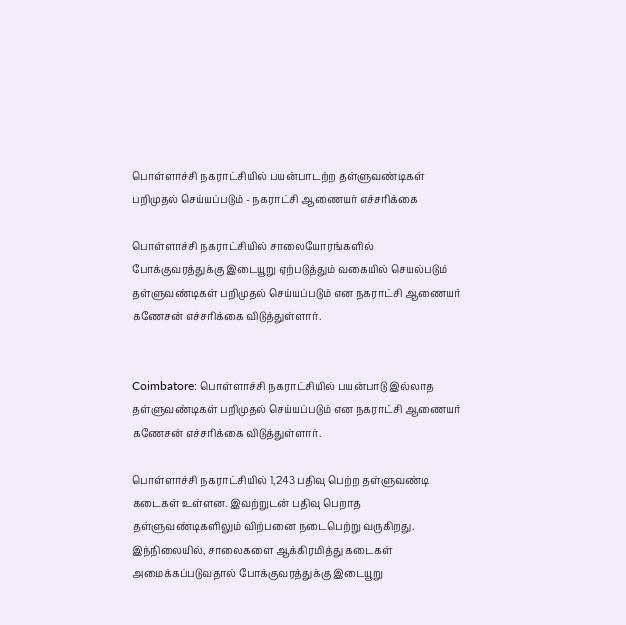பொள்ளாச்சி நகராட்சியில் பயன்பாடற்ற தள்ளுவண்டிகள் பறிமுதல் செய்யப்படும் - நகராட்சி ஆணையர் எச்சரிக்கை

பொள்ளாச்சி நகராட்சியில் சாலையோரங்களில் போக்குவரத்துக்கு இடையூறு ஏற்படுத்தும் வகையில் செயல்படும் தள்ளுவண்டிகள் பறிமுதல் செய்யப்படும் என நகராட்சி ஆணையர் கணேசன் எச்சரிக்கை விடுத்துள்ளார்.


Coimbatore: பொள்ளாச்சி நகராட்சியில் பயன்பாடு இல்லாத தள்ளுவண்டிகள் பறிமுதல் செய்யப்படும் என நகராட்சி ஆணையர் கணேசன் எச்சரிக்கை விடுத்துள்ளார்.

பொள்ளாச்சி நகராட்சியில் 1,243 பதிவு பெற்ற தள்ளுவண்டி கடைகள் உள்ளன. இவற்றுடன் பதிவு பெறாத தள்ளுவண்டிகளிலும் விற்பனை நடைபெற்று வருகிறது. இந்நிலையில், சாலைகளை ஆக்கிரமித்து கடைகள் அமைக்கப்படுவதால் போக்குவரத்துக்கு இடையூறு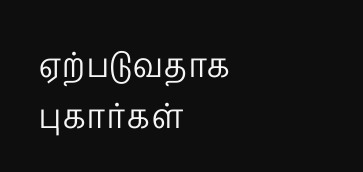ஏற்படுவதாக புகார்கள்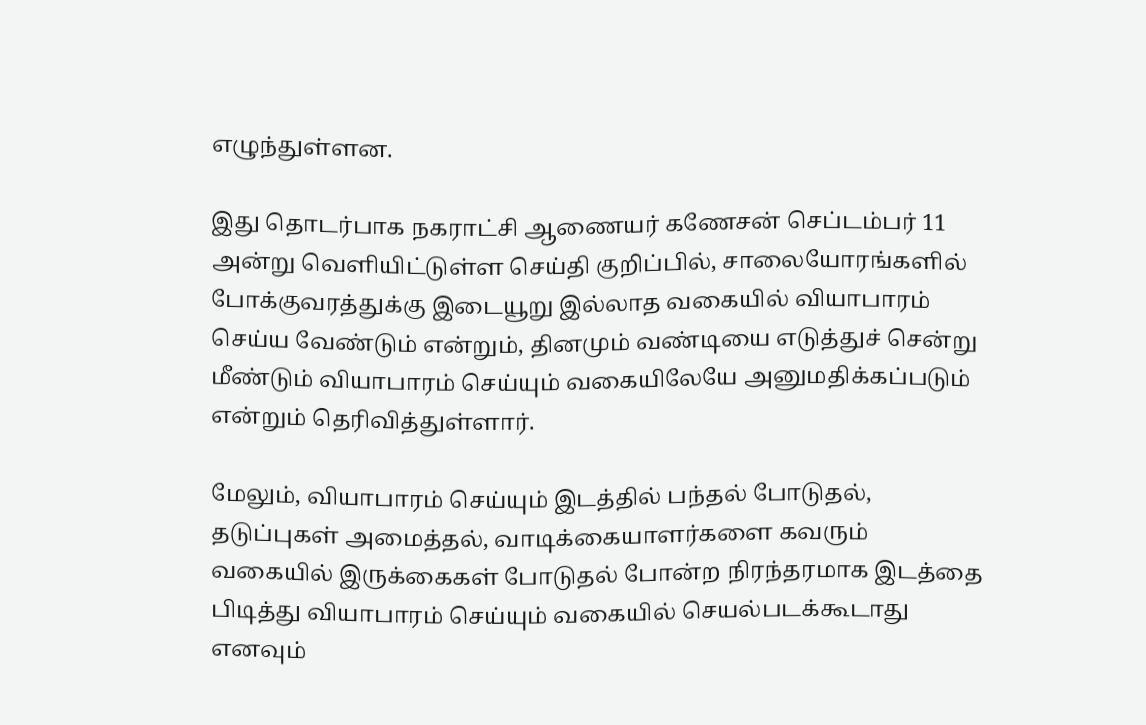எழுந்துள்ளன.

இது தொடர்பாக நகராட்சி ஆணையர் கணேசன் செப்டம்பர் 11 அன்று வெளியிட்டுள்ள செய்தி குறிப்பில், சாலையோரங்களில் போக்குவரத்துக்கு இடையூறு இல்லாத வகையில் வியாபாரம் செய்ய வேண்டும் என்றும், தினமும் வண்டியை எடுத்துச் சென்று மீண்டும் வியாபாரம் செய்யும் வகையிலேயே அனுமதிக்கப்படும் என்றும் தெரிவித்துள்ளார்.

மேலும், வியாபாரம் செய்யும் இடத்தில் பந்தல் போடுதல், தடுப்புகள் அமைத்தல், வாடிக்கையாளர்களை கவரும் வகையில் இருக்கைகள் போடுதல் போன்ற நிரந்தரமாக இடத்தை பிடித்து வியாபாரம் செய்யும் வகையில் செயல்படக்கூடாது எனவும்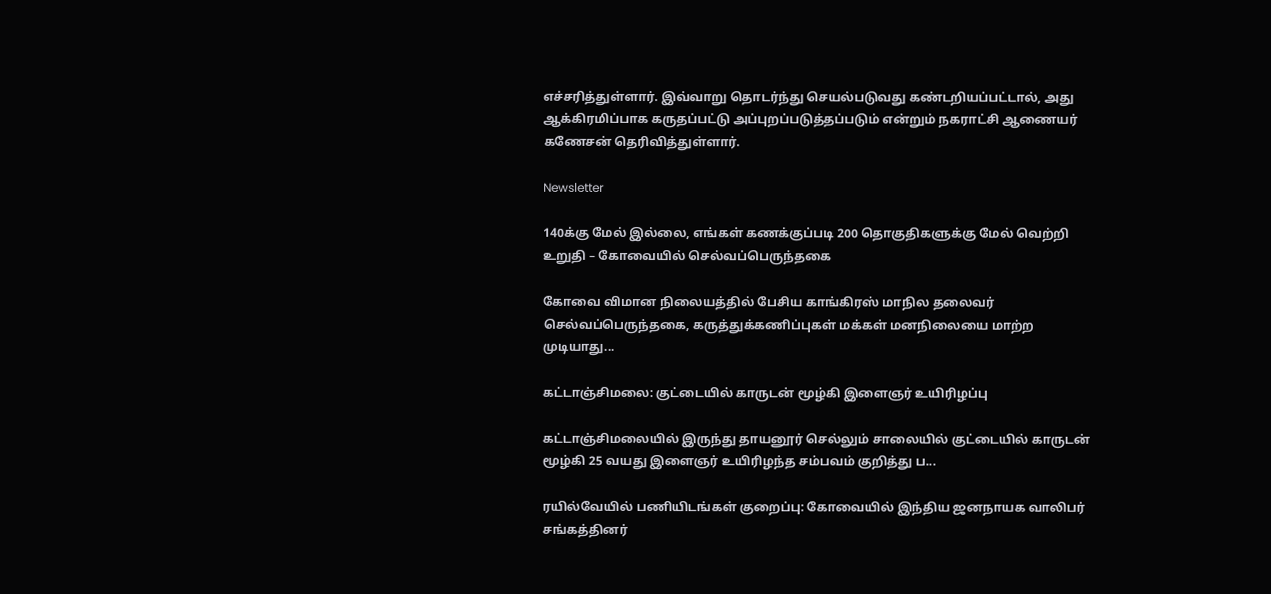எச்சரித்துள்ளார். இவ்வாறு தொடர்ந்து செயல்படுவது கண்டறியப்பட்டால், அது ஆக்கிரமிப்பாக கருதப்பட்டு அப்புறப்படுத்தப்படும் என்றும் நகராட்சி ஆணையர் கணேசன் தெரிவித்துள்ளார்.

Newsletter

140க்கு மேல் இல்லை, எங்கள் கணக்குப்படி 200 தொகுதிகளுக்கு மேல் வெற்றி உறுதி – கோவையில் செல்வப்பெருந்தகை

கோவை விமான நிலையத்தில் பேசிய காங்கிரஸ் மாநில தலைவர் செல்வப்பெருந்தகை, கருத்துக்கணிப்புகள் மக்கள் மனநிலையை மாற்ற முடியாது...

கட்டாஞ்சிமலை: குட்டையில் காருடன் மூழ்கி இளைஞர் உயிரிழப்பு

கட்டாஞ்சிமலையில் இருந்து தாயனூர் செல்லும் சாலையில் குட்டையில் காருடன் மூழ்கி 25 வயது இளைஞர் உயிரிழந்த சம்பவம் குறித்து ப...

ரயில்வேயில் பணியிடங்கள் குறைப்பு: கோவையில் இந்திய ஜனநாயக வாலிபர் சங்கத்தினர்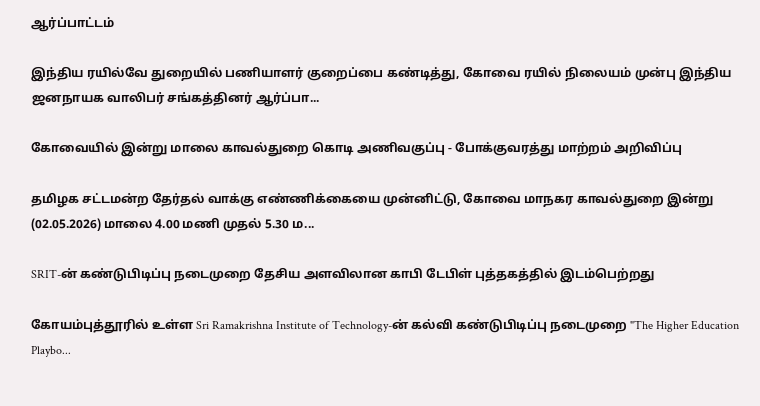ஆர்ப்பாட்டம்

இந்திய ரயில்வே துறையில் பணியாளர் குறைப்பை கண்டித்து, கோவை ரயில் நிலையம் முன்பு இந்திய ஜனநாயக வாலிபர் சங்கத்தினர் ஆர்ப்பா...

கோவையில் இன்று மாலை காவல்துறை கொடி அணிவகுப்பு - போக்குவரத்து மாற்றம் அறிவிப்பு

தமிழக சட்டமன்ற தேர்தல் வாக்கு எண்ணிக்கையை முன்னிட்டு, கோவை மாநகர காவல்துறை இன்று (02.05.2026) மாலை 4.00 மணி முதல் 5.30 ம...

SRIT-ன் கண்டுபிடிப்பு நடைமுறை தேசிய அளவிலான காபி டேபிள் புத்தகத்தில் இடம்பெற்றது

கோயம்புத்தூரில் உள்ள Sri Ramakrishna Institute of Technology-ன் கல்வி கண்டுபிடிப்பு நடைமுறை "The Higher Education Playbo...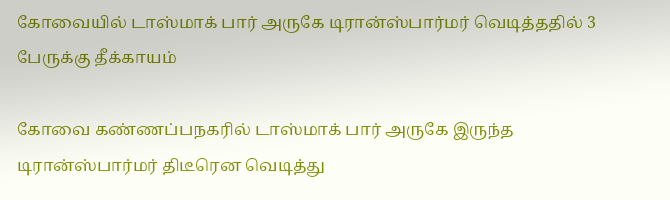கோவையில் டாஸ்மாக் பார் அருகே டிரான்ஸ்பார்மர் வெடித்ததில் 3 பேருக்கு தீக்காயம்

கோவை கண்ணப்பநகரில் டாஸ்மாக் பார் அருகே இருந்த டிரான்ஸ்பார்மர் திடீரென வெடித்து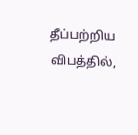தீப்பற்றிய விபத்தில்,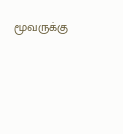மூவருக்கு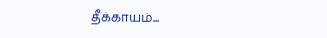தீக்காயம்...